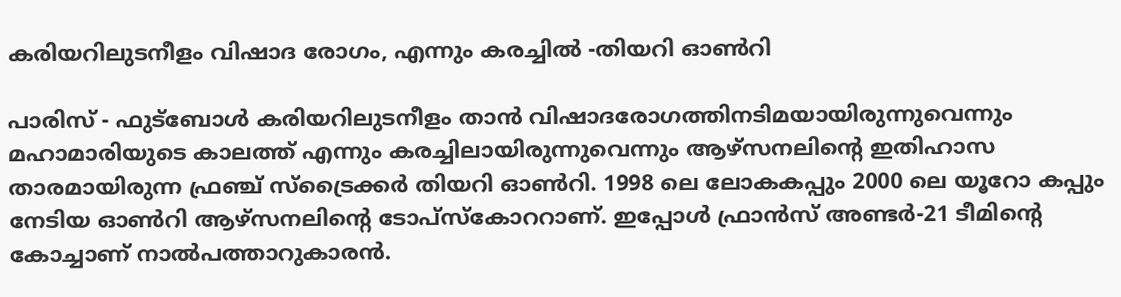കരിയറിലുടനീളം വിഷാദ രോഗം, എന്നും കരച്ചില്‍ -തിയറി ഓണ്‍റി

പാരിസ് - ഫുട്‌ബോള്‍ കരിയറിലുടനീളം താന്‍ വിഷാദരോഗത്തിനടിമയായിരുന്നുവെന്നും മഹാമാരിയുടെ കാലത്ത് എന്നും കരച്ചിലായിരുന്നുവെന്നും ആഴ്‌സനലിന്റെ ഇതിഹാസ താരമായിരുന്ന ഫ്രഞ്ച് സ്‌ട്രൈക്കര്‍ തിയറി ഓണ്‍റി. 1998 ലെ ലോകകപ്പും 2000 ലെ യൂറോ കപ്പും നേടിയ ഓണ്‍റി ആഴ്‌സനലിന്റെ ടോപ്‌സ്‌കോററാണ്. ഇപ്പോള്‍ ഫ്രാന്‍സ് അണ്ടര്‍-21 ടീമിന്റെ കോച്ചാണ് നാല്‍പത്താറുകാരന്‍.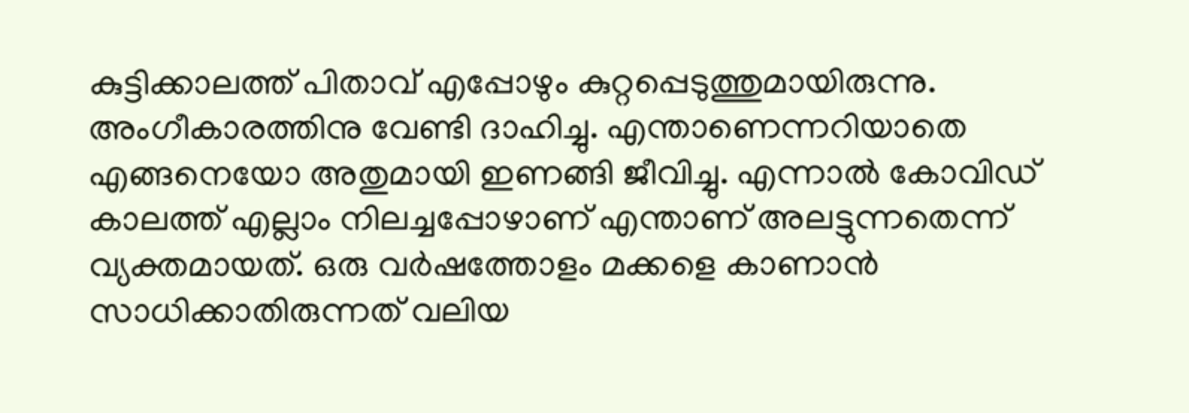കുട്ടിക്കാലത്ത് പിതാവ് എപ്പോഴും കുറ്റപ്പെടുത്തുമായിരുന്നു. അംഗീകാരത്തിനു വേണ്ടി ദാഹിച്ചു. എന്താണെന്നറിയാതെ എങ്ങനെയോ അതുമായി ഇണങ്ങി ജീവിച്ചു. എന്നാല്‍ കോവിഡ് കാലത്ത് എല്ലാം നിലച്ചപ്പോഴാണ് എന്താണ് അലട്ടുന്നതെന്ന് വ്യക്തമായത്. ഒരു വര്‍ഷത്തോളം മക്കളെ കാണാന്‍ സാധിക്കാതിരുന്നത് വലിയ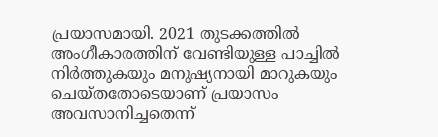പ്രയാസമായി. 2021 തുടക്കത്തില്‍ അംഗീകാരത്തിന് വേണ്ടിയുള്ള പാച്ചില്‍ നിര്‍ത്തുകയും മനുഷ്യനായി മാറുകയും ചെയ്തതോടെയാണ് പ്രയാസം അവസാനിച്ചതെന്ന്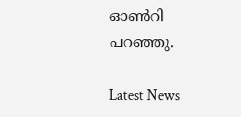ഓണ്‍റി പറഞ്ഞു.

Latest News